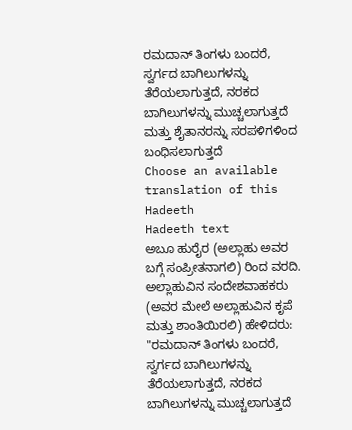ರಮದಾನ್ ತಿಂಗಳು ಬಂದರೆ, ಸ್ವರ್ಗದ ಬಾಗಿಲುಗಳನ್ನು ತೆರೆಯಲಾಗುತ್ತದೆ, ನರಕದ ಬಾಗಿಲುಗಳನ್ನು ಮುಚ್ಚಲಾಗುತ್ತದೆ ಮತ್ತು ಶೈತಾನರನ್ನು ಸರಪಳಿಗಳಿಂದ ಬಂಧಿಸಲಾಗುತ್ತದೆ
Choose an available translation of this Hadeeth
Hadeeth text
ಅಬೂ ಹುರೈರ (ಅಲ್ಲಾಹು ಅವರ ಬಗ್ಗೆ ಸಂಪ್ರೀತನಾಗಲಿ) ರಿಂದ ವರದಿ. ಅಲ್ಲಾಹುವಿನ ಸಂದೇಶವಾಹಕರು (ಅವರ ಮೇಲೆ ಅಲ್ಲಾಹುವಿನ ಕೃಪೆ ಮತ್ತು ಶಾಂತಿಯಿರಲಿ) ಹೇಳಿದರು: "ರಮದಾನ್ ತಿಂಗಳು ಬಂದರೆ, ಸ್ವರ್ಗದ ಬಾಗಿಲುಗಳನ್ನು ತೆರೆಯಲಾಗುತ್ತದೆ, ನರಕದ ಬಾಗಿಲುಗಳನ್ನು ಮುಚ್ಚಲಾಗುತ್ತದೆ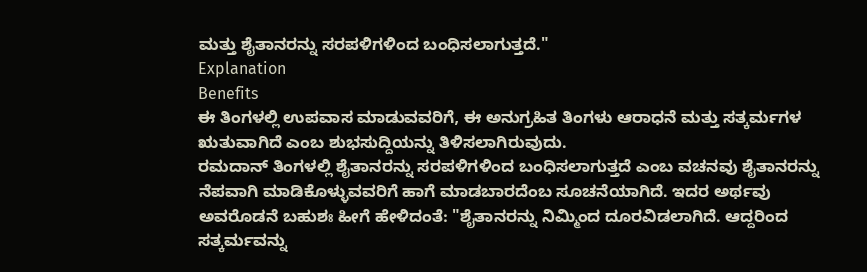ಮತ್ತು ಶೈತಾನರನ್ನು ಸರಪಳಿಗಳಿಂದ ಬಂಧಿಸಲಾಗುತ್ತದೆ."
Explanation
Benefits
ಈ ತಿಂಗಳಲ್ಲಿ ಉಪವಾಸ ಮಾಡುವವರಿಗೆ, ಈ ಅನುಗ್ರಹಿತ ತಿಂಗಳು ಆರಾಧನೆ ಮತ್ತು ಸತ್ಕರ್ಮಗಳ ಋತುವಾಗಿದೆ ಎಂಬ ಶುಭಸುದ್ದಿಯನ್ನು ತಿಳಿಸಲಾಗಿರುವುದು.
ರಮದಾನ್ ತಿಂಗಳಲ್ಲಿ ಶೈತಾನರನ್ನು ಸರಪಳಿಗಳಿಂದ ಬಂಧಿಸಲಾಗುತ್ತದೆ ಎಂಬ ವಚನವು ಶೈತಾನರನ್ನು ನೆಪವಾಗಿ ಮಾಡಿಕೊಳ್ಳುವವರಿಗೆ ಹಾಗೆ ಮಾಡಬಾರದೆಂಬ ಸೂಚನೆಯಾಗಿದೆ. ಇದರ ಅರ್ಥವು ಅವರೊಡನೆ ಬಹುಶಃ ಹೀಗೆ ಹೇಳಿದಂತೆ: "ಶೈತಾನರನ್ನು ನಿಮ್ಮಿಂದ ದೂರವಿಡಲಾಗಿದೆ. ಆದ್ದರಿಂದ ಸತ್ಕರ್ಮವನ್ನು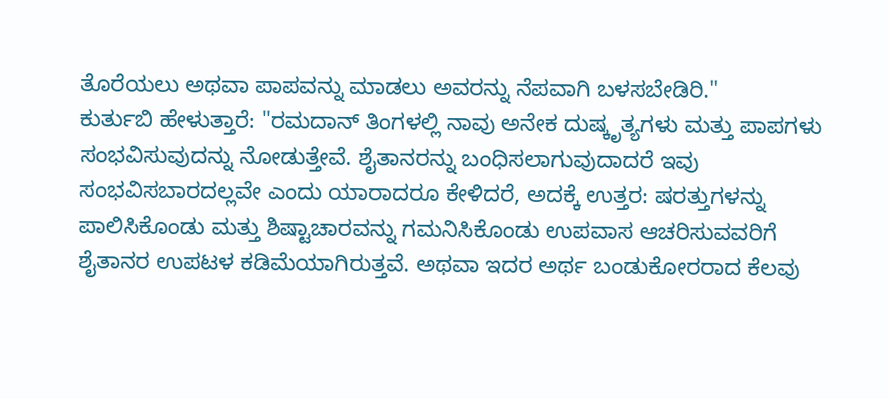ತೊರೆಯಲು ಅಥವಾ ಪಾಪವನ್ನು ಮಾಡಲು ಅವರನ್ನು ನೆಪವಾಗಿ ಬಳಸಬೇಡಿರಿ."
ಕುರ್ತುಬಿ ಹೇಳುತ್ತಾರೆ: "ರಮದಾನ್ ತಿಂಗಳಲ್ಲಿ ನಾವು ಅನೇಕ ದುಷ್ಕೃತ್ಯಗಳು ಮತ್ತು ಪಾಪಗಳು ಸಂಭವಿಸುವುದನ್ನು ನೋಡುತ್ತೇವೆ. ಶೈತಾನರನ್ನು ಬಂಧಿಸಲಾಗುವುದಾದರೆ ಇವು ಸಂಭವಿಸಬಾರದಲ್ಲವೇ ಎಂದು ಯಾರಾದರೂ ಕೇಳಿದರೆ, ಅದಕ್ಕೆ ಉತ್ತರ: ಷರತ್ತುಗಳನ್ನು ಪಾಲಿಸಿಕೊಂಡು ಮತ್ತು ಶಿಷ್ಟಾಚಾರವನ್ನು ಗಮನಿಸಿಕೊಂಡು ಉಪವಾಸ ಆಚರಿಸುವವರಿಗೆ ಶೈತಾನರ ಉಪಟಳ ಕಡಿಮೆಯಾಗಿರುತ್ತವೆ. ಅಥವಾ ಇದರ ಅರ್ಥ ಬಂಡುಕೋರರಾದ ಕೆಲವು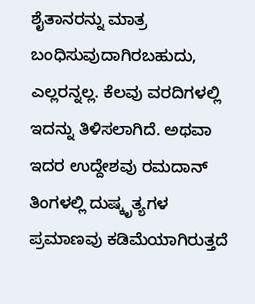ಶೈತಾನರನ್ನು ಮಾತ್ರ ಬಂಧಿಸುವುದಾಗಿರಬಹುದು, ಎಲ್ಲರನ್ನಲ್ಲ. ಕೆಲವು ವರದಿಗಳಲ್ಲಿ ಇದನ್ನು ತಿಳಿಸಲಾಗಿದೆ. ಅಥವಾ ಇದರ ಉದ್ದೇಶವು ರಮದಾನ್ ತಿಂಗಳಲ್ಲಿ ದುಷ್ಕೃತ್ಯಗಳ ಪ್ರಮಾಣವು ಕಡಿಮೆಯಾಗಿರುತ್ತದೆ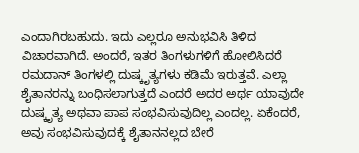ಎಂದಾಗಿರಬಹುದು. ಇದು ಎಲ್ಲರೂ ಅನುಭವಿಸಿ ತಿಳಿದ ವಿಚಾರವಾಗಿದೆ. ಅಂದರೆ, ಇತರ ತಿಂಗಳುಗಳಿಗೆ ಹೋಲಿಸಿದರೆ ರಮದಾನ್ ತಿಂಗಳಲ್ಲಿ ದುಷ್ಕೃತ್ಯಗಳು ಕಡಿಮೆ ಇರುತ್ತವೆ. ಎಲ್ಲಾ ಶೈತಾನರನ್ನು ಬಂಧಿಸಲಾಗುತ್ತದೆ ಎಂದರೆ ಅದರ ಅರ್ಥ ಯಾವುದೇ ದುಷ್ಕೃತ್ಯ ಅಥವಾ ಪಾಪ ಸಂಭವಿಸುವುದಿಲ್ಲ ಎಂದಲ್ಲ. ಏಕೆಂದರೆ, ಅವು ಸಂಭವಿಸುವುದಕ್ಕೆ ಶೈತಾನನಲ್ಲದ ಬೇರೆ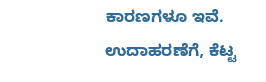ಕಾರಣಗಳೂ ಇವೆ. ಉದಾಹರಣೆಗೆ, ಕೆಟ್ಟ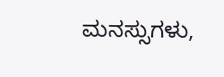ಮನಸ್ಸುಗಳು,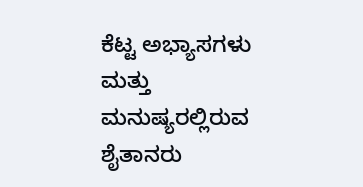ಕೆಟ್ಟ ಅಭ್ಯಾಸಗಳು ಮತ್ತು ಮನುಷ್ಯರಲ್ಲಿರುವ ಶೈತಾನರು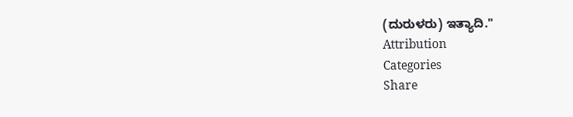(ದುರುಳರು) ಇತ್ಯಾದಿ."
Attribution
Categories
Share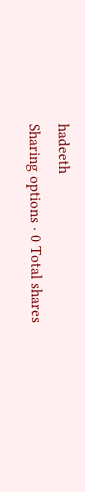hadeeth
Sharing options · 0 Total shares